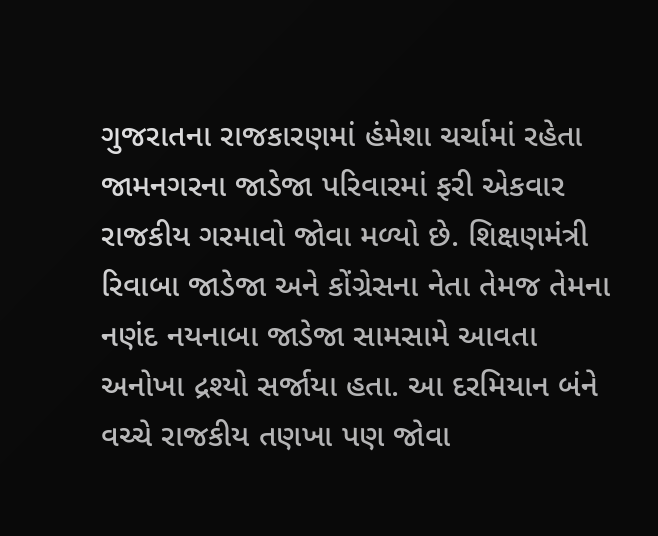ગુજરાતના રાજકારણમાં હંમેશા ચર્ચામાં રહેતા જામનગરના જાડેજા પરિવારમાં ફરી એકવાર રાજકીય ગરમાવો જોવા મળ્યો છે. શિક્ષણમંત્રી રિવાબા જાડેજા અને કોંગ્રેસના નેતા તેમજ તેમના નણંદ નયનાબા જાડેજા સામસામે આવતા અનોખા દ્રશ્યો સર્જાયા હતા. આ દરમિયાન બંને વચ્ચે રાજકીય તણખા પણ જોવા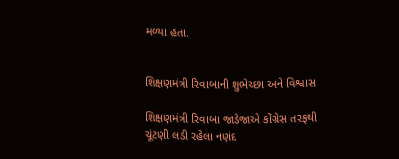મળ્યા હતા.


શિક્ષણમંત્રી રિવાબાની શુભેચ્છા અને વિશ્વાસ

શિક્ષણમંત્રી રિવાબા જાડેજાએ કોંગ્રેસ તરફથી ચૂંટણી લડી રહેલા નણંદ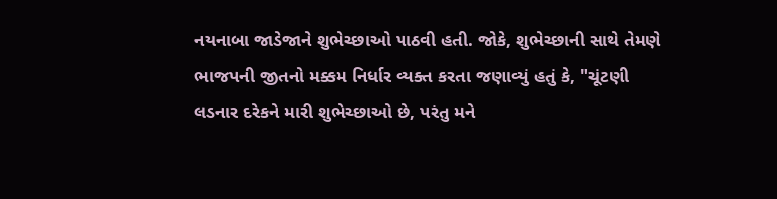નયનાબા જાડેજાને શુભેચ્છાઓ પાઠવી હતી. જોકે, શુભેચ્છાની સાથે તેમણે ભાજપની જીતનો મક્કમ નિર્ધાર વ્યક્ત કરતા જણાવ્યું હતું કે, "ચૂંટણી લડનાર દરેકને મારી શુભેચ્છાઓ છે, પરંતુ મને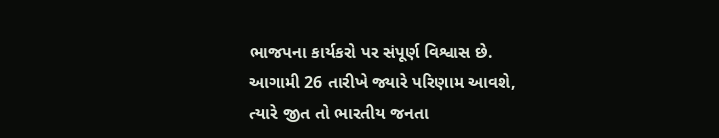ભાજપના કાર્યકરો પર સંપૂર્ણ વિશ્વાસ છે. આગામી 26 તારીખે જ્યારે પરિણામ આવશે, ત્યારે જીત તો ભારતીય જનતા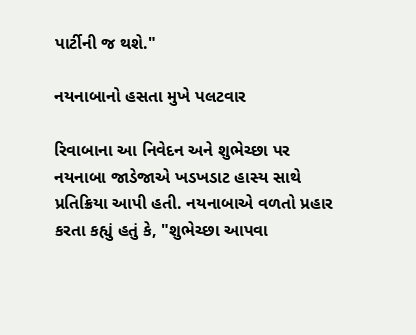પાર્ટીની જ થશે."

નયનાબાનો હસતા મુખે પલટવાર

રિવાબાના આ નિવેદન અને શુભેચ્છા પર નયનાબા જાડેજાએ ખડખડાટ હાસ્ય સાથે પ્રતિક્રિયા આપી હતી. નયનાબાએ વળતો પ્રહાર કરતા કહ્યું હતું કે, "શુભેચ્છા આપવા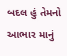બદલ હું તેમનો આભાર માનું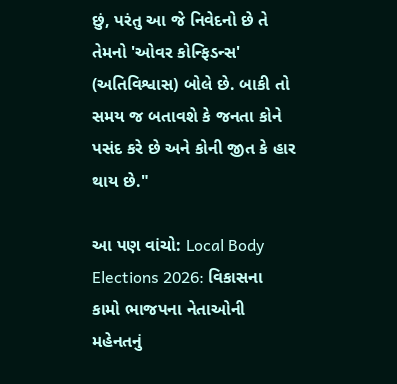છું, પરંતુ આ જે નિવેદનો છે તે તેમનો 'ઓવર કોન્ફિડન્સ' (અતિવિશ્વાસ) બોલે છે. બાકી તો સમય જ બતાવશે કે જનતા કોને પસંદ કરે છે અને કોની જીત કે હાર થાય છે."

આ પણ વાંચો: Local Body Elections 2026: વિકાસના કામો ભાજપના નેતાઓની મહેનતનું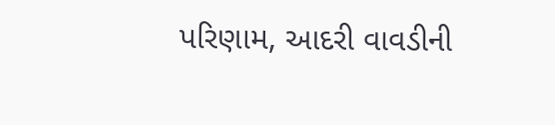પરિણામ, આદરી વાવડીની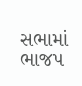સભામાં ભાજપ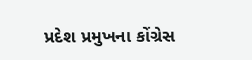પ્રદેશ પ્રમુખના કોંગ્રેસ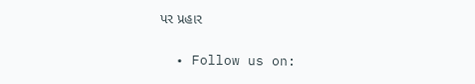પર પ્રહાર

  • Follow us on: